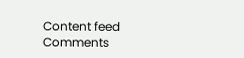Content feed Comments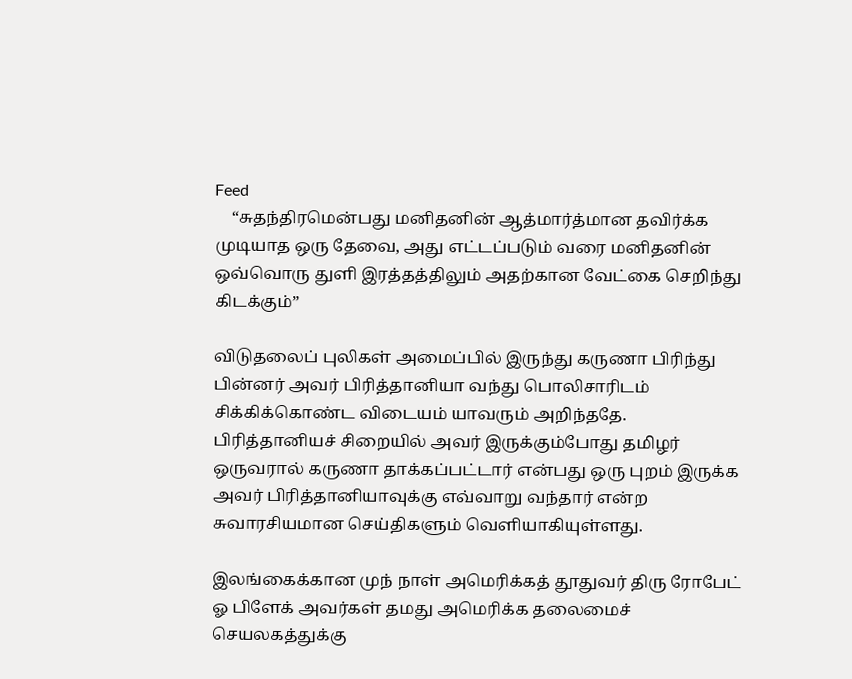Feed
    “சுதந்திரமென்பது மனிதனின் ஆத்மார்த்மான தவிர்க்க முடியாத ஒரு தேவை, அது எட்டப்படும் வரை மனிதனின் ஒவ்வொரு துளி இரத்தத்திலும் அதற்கான வேட்கை செறிந்து கிடக்கும்”

விடுதலைப் புலிகள் அமைப்பில் இருந்து கருணா பிரிந்து பின்னர் அவர் பிரித்தானியா வந்து பொலிசாரிடம் சிக்கிக்கொண்ட விடையம் யாவரும் அறிந்ததே. பிரித்தானியச் சிறையில் அவர் இருக்கும்போது தமிழர் ஒருவரால் கருணா தாக்கப்பட்டார் என்பது ஒரு புறம் இருக்க அவர் பிரித்தானியாவுக்கு எவ்வாறு வந்தார் என்ற சுவாரசியமான செய்திகளும் வெளியாகியுள்ளது.

இலங்கைக்கான முந் நாள் அமெரிக்கத் தூதுவர் திரு ரோபேட் ஓ பிளேக் அவர்கள் தமது அமெரிக்க தலைமைச் செயலகத்துக்கு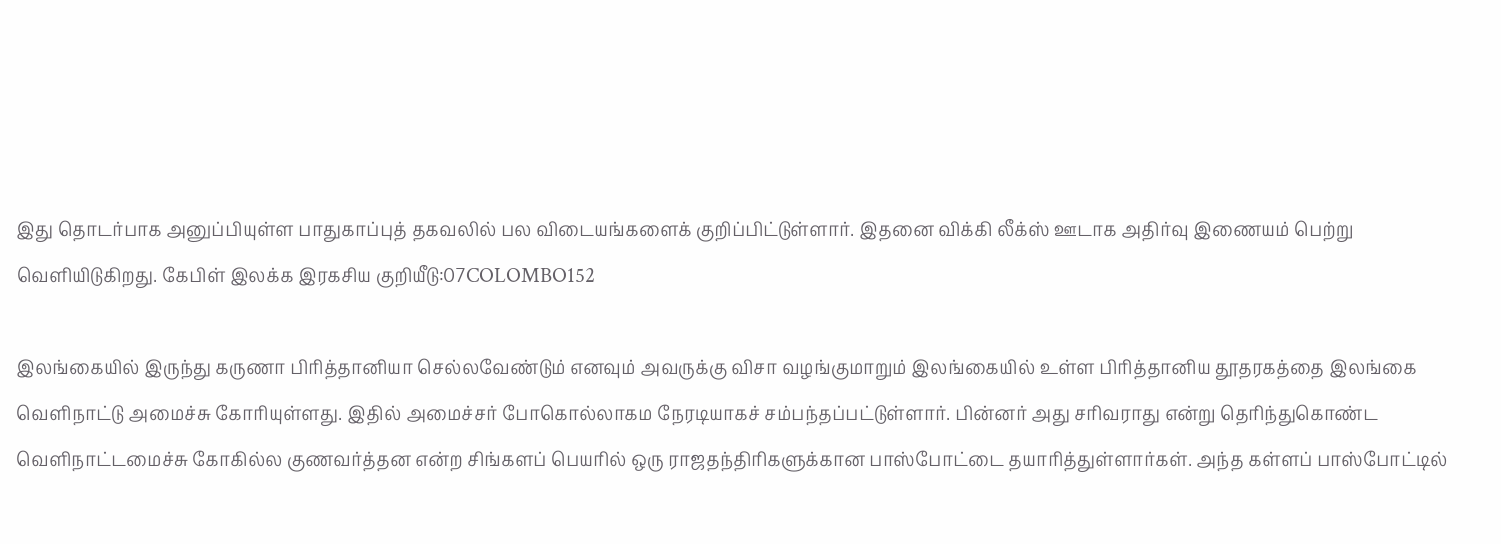இது தொடர்பாக அனுப்பியுள்ள பாதுகாப்புத் தகவலில் பல விடையங்களைக் குறிப்பிட்டுள்ளார். இதனை விக்கி லீக்ஸ் ஊடாக அதிர்வு இணையம் பெற்று வெளியிடுகிறது. கேபிள் இலக்க இரகசிய குறியீடு:07COLOMBO152

இலங்கையில் இருந்து கருணா பிரித்தானியா செல்லவேண்டும் எனவும் அவருக்கு விசா வழங்குமாறும் இலங்கையில் உள்ள பிரித்தானிய தூதரகத்தை இலங்கை வெளிநாட்டு அமைச்சு கோரியுள்ளது. இதில் அமைச்சர் போகொல்லாகம நேரடியாகச் சம்பந்தப்பட்டுள்ளார். பின்னர் அது சரிவராது என்று தெரிந்துகொண்ட வெளிநாட்டமைச்சு கோகில்ல குணவர்த்தன என்ற சிங்களப் பெயரில் ஒரு ராஜதந்திரிகளுக்கான பாஸ்போட்டை தயாரித்துள்ளார்கள். அந்த கள்ளப் பாஸ்போட்டில்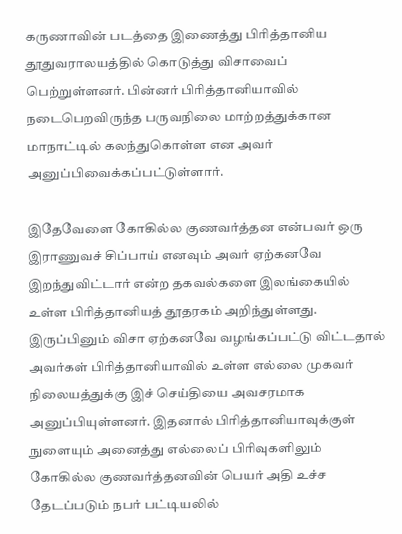கருணாவின் படத்தை இணைத்து பிரித்தானிய தூதுவராலயத்தில் கொடுத்து விசாவைப் பெற்றுள்ளனர். பின்னர் பிரித்தானியாவில் நடைபெறவிருந்த பருவநிலை மாற்றத்துக்கான மாநாட்டில் கலந்துகொள்ள என அவர் அனுப்பிவைக்கப்பட்டுள்ளார்.

இதேவேளை கோகில்ல குணவர்த்தன என்பவர் ஒரு இராணுவச் சிப்பாய் எனவும் அவர் ஏற்கனவே இறந்துவிட்டார் என்ற தகவல்களை இலங்கையில் உள்ள பிரித்தானியத் தூதரகம் அறிந்துள்ளது. இருப்பினும் விசா ஏற்கனவே வழங்கப்பட்டு விட்டதால் அவர்கள் பிரித்தானியாவில் உள்ள எல்லை முகவர் நிலையத்துக்கு இச் செய்தியை அவசரமாக அனுப்பியுள்ளனர். இதனால் பிரித்தானியாவுக்குள் நுளையும் அனைத்து எல்லைப் பிரிவுகளிலும் கோகில்ல குணவர்த்தனவின் பெயர் அதி உச்ச தேடப்படும் நபர் பட்டியலில்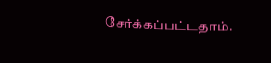சேர்க்கப்பட்டதாம்.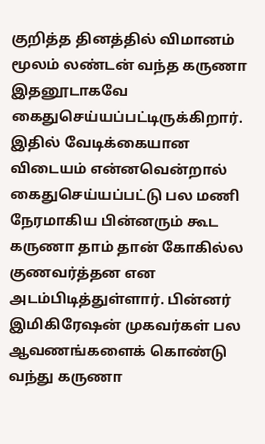குறித்த தினத்தில் விமானம் மூலம் லண்டன் வந்த கருணா இதனூடாகவே கைதுசெய்யப்பட்டிருக்கிறார். இதில் வேடிக்கையான விடையம் என்னவென்றால் கைதுசெய்யப்பட்டு பல மணி நேரமாகிய பின்னரும் கூட கருணா தாம் தான் கோகில்ல குணவர்த்தன என அடம்பிடித்துள்ளார். பின்னர் இமிகிரேஷன் முகவர்கள் பல ஆவணங்களைக் கொண்டு வந்து கருணா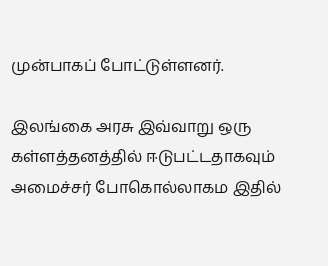முன்பாகப் போட்டுள்ளனர்.

இலங்கை அரசு இவ்வாறு ஒரு கள்ளத்தனத்தில் ஈடுபட்டதாகவும் அமைச்சர் போகொல்லாகம இதில்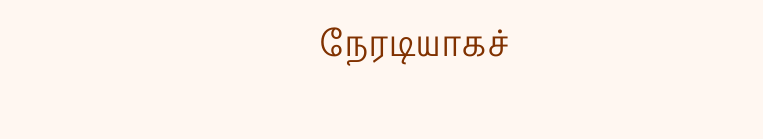நேரடியாகச்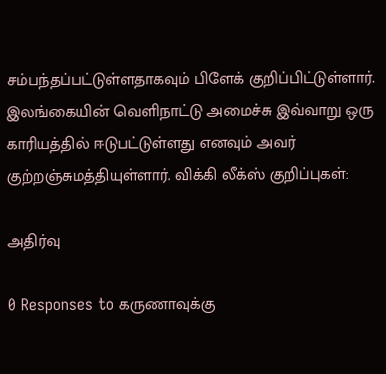சம்பந்தப்பட்டுள்ளதாகவும் பிளேக் குறிப்பிட்டுள்ளார். இலங்கையின் வெளிநாட்டு அமைச்சு இவ்வாறு ஒரு காரியத்தில் ஈடுபட்டுள்ளது எனவும் அவர் குற்றஞ்சுமத்தியுள்ளார். விக்கி லீக்ஸ் குறிப்புகள்:

அதிர்வு

0 Responses to கருணாவுக்கு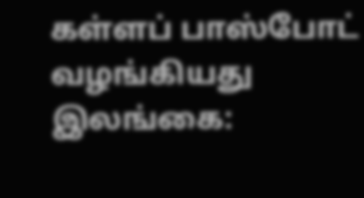கள்ளப் பாஸ்போட் வழங்கியது இலங்கை: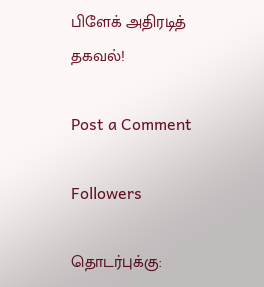பிளேக் அதிரடித் தகவல்!

Post a Comment

Followers

தொடர்புக்கு: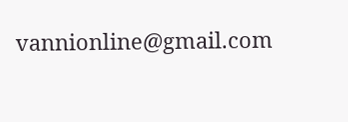vannionline@gmail.com